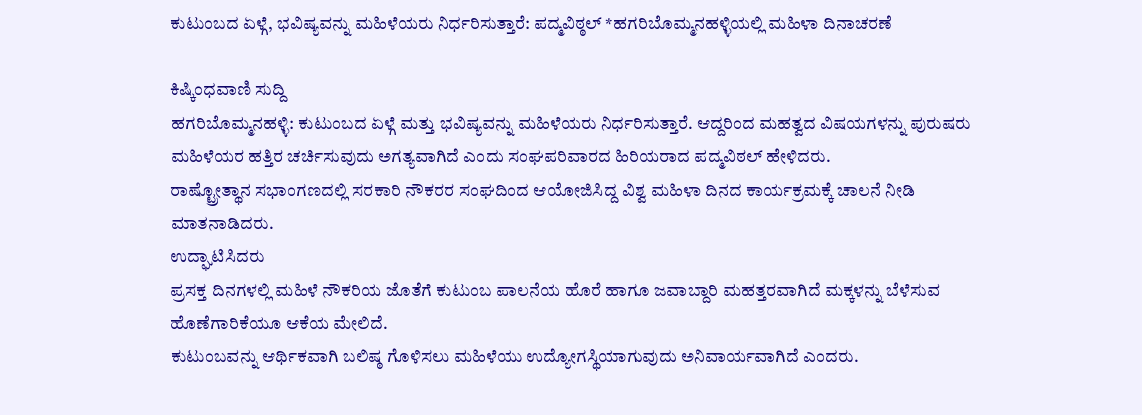ಕುಟುಂಬದ ಏಳ್ಗೆ, ಭವಿಷ್ಯವನ್ನು ಮಹಿಳೆಯರು ನಿರ್ಧರಿಸುತ್ತಾರೆ: ಪದ್ಮವಿಠ್ಠಲ್ *ಹಗರಿಬೊಮ್ಮನಹಳ್ಳಿಯಲ್ಲಿ ಮಹಿಳಾ ದಿನಾಚರಣೆ

ಕಿಷ್ಕಿಂಧವಾಣಿ ಸುದ್ದಿ
ಹಗರಿಬೊಮ್ಮನಹಳ್ಳಿ: ಕುಟುಂಬದ ಏಳ್ಗೆ ಮತ್ತು ಭವಿಷ್ಯವನ್ನು ಮಹಿಳೆಯರು ನಿರ್ಧರಿಸುತ್ತಾರೆ. ಆದ್ದರಿಂದ ಮಹತ್ವದ ವಿಷಯಗಳನ್ನು ಪುರುಷರು
ಮಹಿಳೆಯರ ಹತ್ತಿರ ಚರ್ಚಿಸುವುದು ಅಗತ್ಯವಾಗಿದೆ ಎಂದು ಸಂಘಪರಿವಾರದ ಹಿರಿಯರಾದ ಪದ್ಮವಿಠಲ್ ಹೇಳಿದರು.
ರಾಷ್ಟ್ರೋತ್ಥಾನ ಸಭಾಂಗಣದಲ್ಲಿ ಸರಕಾರಿ ನೌಕರರ ಸಂಘದಿಂದ ಆಯೋಜಿಸಿದ್ದ ವಿಶ್ವ ಮಹಿಳಾ ದಿನದ ಕಾರ್ಯಕ್ರಮಕ್ಕೆ ಚಾಲನೆ ನೀಡಿ ಮಾತನಾಡಿದರು.
ಉದ್ಘಾಟಿಸಿದರು
ಪ್ರಸಕ್ತ ದಿನಗಳಲ್ಲಿ ಮಹಿಳೆ ನೌಕರಿಯ ಜೊತೆಗೆ ಕುಟುಂಬ ಪಾಲನೆಯ ಹೊರೆ ಹಾಗೂ ಜವಾಬ್ದಾರಿ ಮಹತ್ತರವಾಗಿದೆ ಮಕ್ಕಳನ್ನು ಬೆಳೆಸುವ ಹೊಣೆಗಾರಿಕೆಯೂ ಆಕೆಯ ಮೇಲಿದೆ.
ಕುಟುಂಬವನ್ನು ಆರ್ಥಿಕವಾಗಿ ಬಲಿಷ್ಠ ಗೊಳಿಸಲು ಮಹಿಳೆಯು ಉದ್ಯೋಗಸ್ಥಿಯಾಗುವುದು ಅನಿವಾರ್ಯವಾಗಿದೆ ಎಂದರು.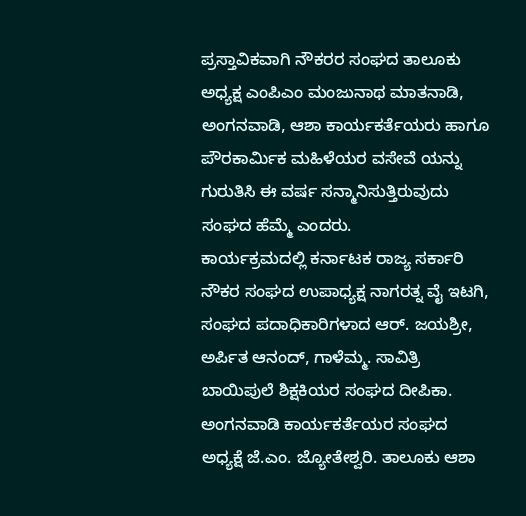ಪ್ರಸ್ತಾವಿಕವಾಗಿ ನೌಕರರ ಸಂಘದ ತಾಲೂಕು ಅಧ್ಯಕ್ಷ ಎಂಪಿಎಂ ಮಂಜುನಾಥ ಮಾತನಾಡಿ, ಅಂಗನವಾಡಿ, ಆಶಾ ಕಾರ್ಯಕರ್ತೆಯರು ಹಾಗೂ ಪೌರಕಾರ್ಮಿಕ ಮಹಿಳೆಯರ ವಸೇವೆ ಯನ್ನು ಗುರುತಿಸಿ ಈ ವರ್ಷ ಸನ್ಮಾನಿಸುತ್ತಿರುವುದು ಸಂಘದ ಹೆಮ್ಮೆ ಎಂದರು.
ಕಾರ್ಯಕ್ರಮದಲ್ಲಿ ಕರ್ನಾಟಕ ರಾಜ್ಯ ಸರ್ಕಾರಿ ನೌಕರ ಸಂಘದ ಉಪಾಧ್ಯಕ್ಷ ನಾಗರತ್ನ ವೈ ಇಟಗಿ, ಸಂಘದ ಪದಾಧಿಕಾರಿಗಳಾದ ಆರ್. ಜಯಶ್ರೀ, ಅರ್ಪಿತ ಆನಂದ್, ಗಾಳೆಮ್ಮ. ಸಾವಿತ್ರಿ ಬಾಯಿಪುಲೆ ಶಿಕ್ಷಕಿಯರ ಸಂಘದ ದೀಪಿಕಾ. ಅಂಗನವಾಡಿ ಕಾರ್ಯಕರ್ತೆಯರ ಸಂಘದ ಅಧ್ಯಕ್ಷೆ ಜೆ.ಎಂ. ಜ್ಯೋತೇಶ್ವರಿ. ತಾಲೂಕು ಆಶಾ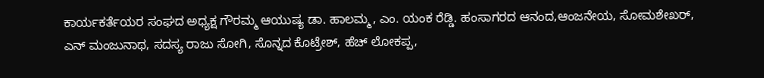ಕಾರ್ಯಕರ್ತೆಯರ ಸಂಘದ ಅಧ್ಯಕ್ಷ ಗೌರಮ್ಮ ಆಯುಷ್ಯ ಡಾ. ಹಾಲಮ್ಮ, ಎಂ. ಯಂಕ ರೆಡ್ಡಿ. ಹಂಸಾಗರದ ಆನಂದ,ಆಂಜನೇಯ, ಸೋಮಶೇಖರ್,
ಎನ್ ಮಂಜುನಾಥ, ಸದಸ್ಯ ರಾಜು ಸೋಗಿ, ಸೊನ್ನದ ಕೊಟ್ರೇಶ್, ಹೆಚ್ ಲೋಕಪ್ಪ,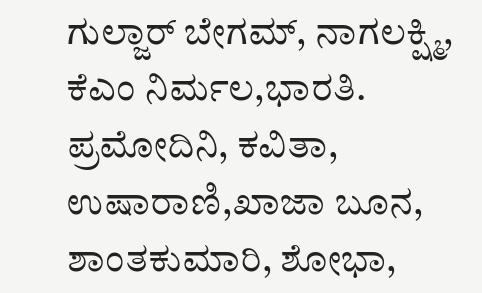ಗುಲ್ಜಾರ್ ಬೇಗಮ್, ನಾಗಲಕ್ಷ್ಮಿ, ಕೆಎಂ ನಿರ್ಮಲ,ಭಾರತಿ. ಪ್ರಮೋದಿನಿ, ಕವಿತಾ, ಉಷಾರಾಣಿ,ಖಾಜಾ ಬೂನ, ಶಾಂತಕುಮಾರಿ, ಶೋಭಾ,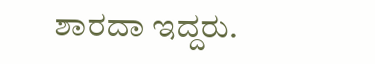ಶಾರದಾ ಇದ್ದರು.